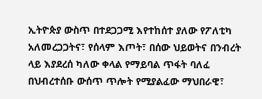ኢትዮጵያ ውስጥ በተደጋጋሚ እየተከሰተ ያለው የፖለቲካ አለመረጋጋትና፣ የሰላም እጦት፣ በሰው ህይወትና በንብረት ላይ እያደረሰ ካለው ቀላል የማይባል ጥፋት ባለፈ በህብረተሰቡ ውሰጥ ጥሎት የሚያልፈው ማህበራዊ፣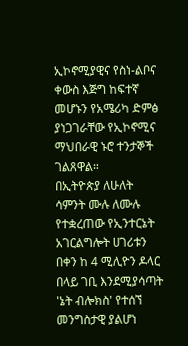ኢኮኖሚያዊና የስነ-ልቦና ቀውስ እጅግ ከፍተኛ መሆኑን የአሜሪካ ድምፅ ያነጋገራቸው የኢኮኖሚና ማህበራዊ ኑሮ ተንታኞች ገልጸዋል።
በኢትዮጵያ ለሁለት ሳምንት ሙሉ ለሙሉ የተቋረጠው የኢንተርኔት አገርልግሎት ሀገሪቱን በቀን ከ 4 ሚሊዮን ዶላር በላይ ገቢ እንደሚያሳጣት 'ኔት ብሎክስ' የተሰኘ መንግስታዊ ያልሆነ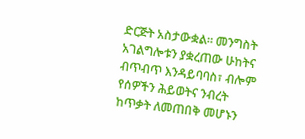ድርጅት አስታውቋል። መንግስት አገልግሎቱን ያቋረጠው ሁከትና ብጥብጥ እንዳይባባስ፣ ብሎም የሰዎችን ሕይወትና ንብረት ከጥቃት ለመጠበቅ መሆኑን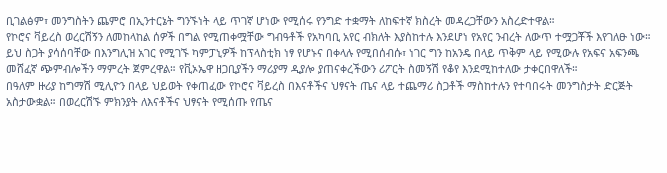ቢገልፅም፣ መንግስትን ጨምሮ በኢንተርኔት ግንኙነት ላይ ጥገኛ ሆነው የሚሰሩ የንግድ ተቋማት ለከፍተኛ ክስረት መዳረጋቸውን አስረድተዋል።
የኮሮና ቫይረስ ወረርሽኝን ለመከላከል ሰዎች በግል የሚጠቀሟቸው ግብዓቶች የአካባቢ አየር ብክለት እያስከተሉ እንደሆነ የአየር ንብረት ለውጥ ተሟጋቾች እየገለፁ ነው። ይህ ስጋት ያሳሰባቸው በእንግሊዝ አገር የሚገኙ ካምፓኒዎች ከፕላስቲክ ነፃ የሆኑና በቀላሉ የሚበሰብሱ፣ ነገር ግን ከአንዴ በላይ ጥቅም ላይ የሚውሉ የአፍና አፍንጫ መሸፈኛ ጭምብሎችን ማምረት ጀምረዋል። የቪኦኤዋ ዘጋቢያችን ማሪያማ ዲያሎ ያጠናቀረችውን ሪፖርት ስመኝሽ የቆየ እንደሚከተለው ታቀርበዋለች።
በዓለም ዙሪያ ከግማሽ ሚሊዮን በላይ ህይወት የቀጠፈው የኮሮና ቫይረስ በእናቶችና ህፃናት ጤና ላይ ተጨማሪ ስጋቶች ማስከተሉን የተባበሩት መንግስታት ድርጅት አስታውቋል። በወረርሽኙ ምክንያት ለእናቶችና ህፃናት የሚሰጡ የጤና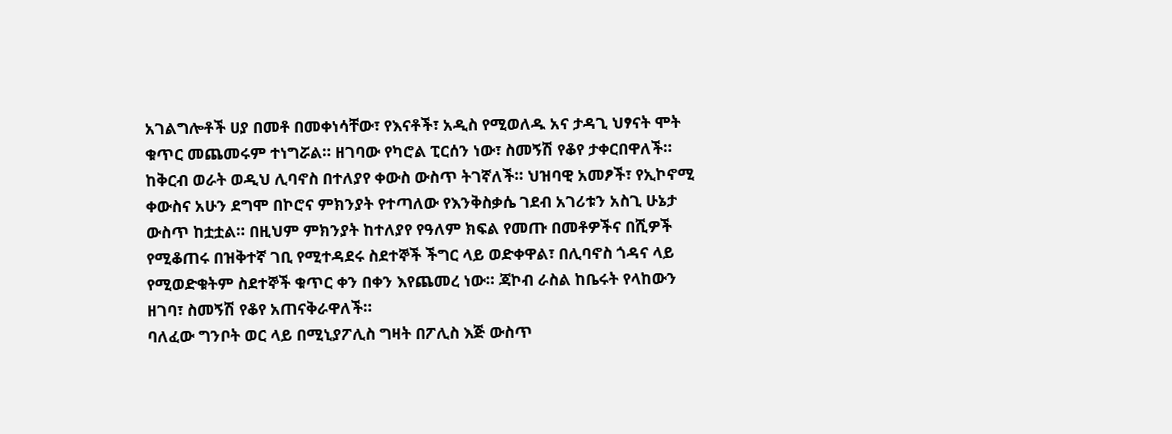አገልግሎቶች ሀያ በመቶ በመቀነሳቸው፣ የእናቶች፣ አዲስ የሚወለዱ አና ታዳጊ ህፃናት ሞት ቁጥር መጨመሩም ተነግሯል። ዘገባው የካሮል ፒርሰን ነው፣ ስመኝሽ የቆየ ታቀርበዋለች።
ከቅርብ ወራት ወዲህ ሊባኖስ በተለያየ ቀውስ ውስጥ ትገኛለች። ህዝባዊ አመፆች፣ የኢኮኖሚ ቀውስና አሁን ደግሞ በኮሮና ምክንያት የተጣለው የእንቅስቃሴ ገደብ አገሪቱን አስጊ ሁኔታ ውስጥ ከቷቷል። በዚህም ምክንያት ከተለያየ የዓለም ክፍል የመጡ በመቶዎችና በሺዎች የሚቆጠሩ በዝቅተኛ ገቢ የሚተዳደሩ ስደተኞች ችግር ላይ ወድቀዋል፣ በሊባኖስ ጎዳና ላይ የሚወድቁትም ስደተኞች ቁጥር ቀን በቀን እየጨመረ ነው። ጃኮብ ራስል ከቤሩት የላከውን ዘገባ፣ ስመኝሽ የቆየ አጠናቅራዋለች።
ባለፈው ግንቦት ወር ላይ በሚኒያፖሊስ ግዛት በፖሊስ እጅ ውስጥ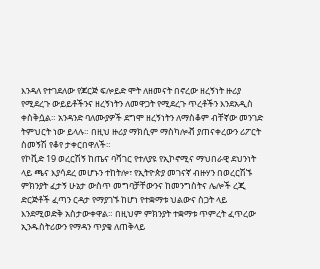እንዳለ የተገደለው የጆርጅ ፍሎይድ ሞት ለዘመናት በኖረው ዘረኝነት ዙሪያ የሚደረጉ ውይይቶችንና ዘረኝነትን ለመዋጋት የሚደረጉ ጥረቶችን እንደአዲስ ቀስቅሷል። አንዳንድ ባለሙያዎች ደግሞ ዘረኝነትን ለማስቆም ብቸኛው መንገድ ትምህርት ነው ይላሉ። በዚህ ዙሪያ ማክሲም ማስካሎቭ ያጠናቀረውን ሪፖርት ስመኝሽ የቆየ ታቀርበዋለች።
የኮቪድ 19 ወረርሽኝ ከጤና ባሻገር የተለያዩ የኢኮኖሚና ማህበራዊ ደህንነት ላይ ጫና እያሳደረ መሆኑን ተከትሎ፣ የኢትዮጵያ መገናኛ ብዙሃን በወረርሽኙ ምክንያት ፈታኝ ሁኔታ ውስጥ መግባቻቸውንና ከመንግስትና ሌሎች ረጂ ድርጅቶች ፈጣን ርዳታ የማያገኙ ከሆነ የተቋማቱ ህልውና ስጋት ላይ እንደሚወድቅ አስታውቀዋል። በዚህም ምክንያት ተቋማቱ ጥምረት ፈጥረው ኢንዱስትሪውን የማዳን ጥያቄ ለጠቅላይ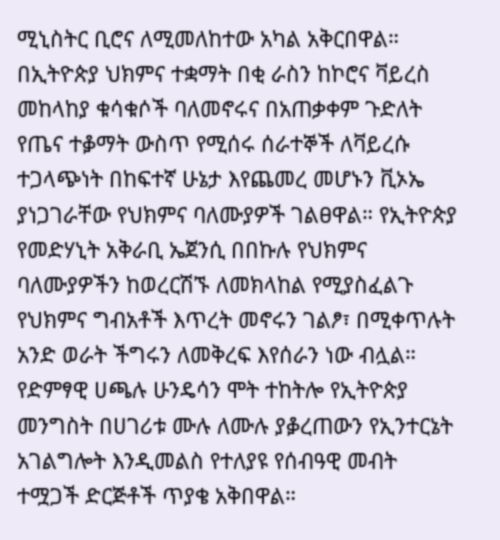ሚኒስትር ቢሮና ለሚመለከተው አካል አቅርበዋል።
በኢትዮጵያ ህክምና ተቋማት በቂ ራስን ከኮሮና ቫይረስ መከላከያ ቁሳቁሶች ባለመኖሩና በአጠቃቀም ጉድለት የጤና ተቇማት ውስጥ የሚሰሩ ሰራተኞች ለቫይረሱ ተጋላጭነት በከፍተኛ ሁኔታ እየጨመረ መሆኑን ቪኦኤ ያነጋገራቸው የህክምና ባለሙያዎች ገልፀዋል። የኢትዮጵያ የመድሃኒት አቅራቢ ኤጀንሲ በበኩሉ የህክምና ባለሙያዎችን ከወረርሽኙ ለመክላከል የሚያስፈልጉ የህክምና ግብአቶች እጥረት መኖሩን ገልፆ፣ በሚቀጥሉት አንድ ወራት ችግሩን ለመቅረፍ እየሰራን ነው ብሏል።
የድምፃዊ ሀጫሉ ሁንዴሳን ሞት ተከትሎ የኢትዮጵያ መንግስት በሀገሪቱ ሙሉ ለሙሉ ያቇረጠውን የኢንተርኔት አገልግሎት እንዲመልስ የተለያዩ የሰብዓዊ መብት ተሟጋች ድርጅቶች ጥያቄ አቅበዋል።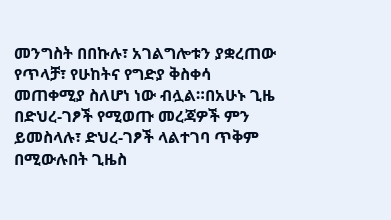መንግስት በበኩሉ፣ አገልግሎቱን ያቋረጠው የጥላቻ፣ የሁከትና የግድያ ቅስቀሳ መጠቀሚያ ስለሆነ ነው ብሏል።በአሁኑ ጊዜ በድህረ-ገፆች የሚወጡ መረጃዎች ምን ይመስላሉ፣ ድህረ-ገፆች ላልተገባ ጥቅም በሚውሉበት ጊዜስ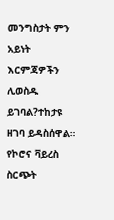መንግስታት ምን አይነት እርምጃዎችን ሊወስዱ ይገባል?ተከታዩ ዘገባ ይዳስሰዋል።
የኮሮና ቫይረስ ስርጭት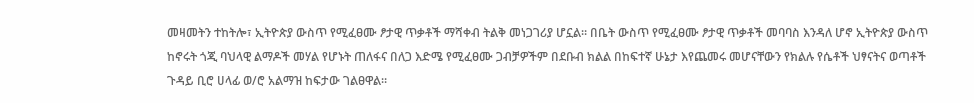መዛመትን ተከትሎ፣ ኢትዮጵያ ውስጥ የሚፈፀሙ ፆታዊ ጥቃቶች ማሻቀብ ትልቅ መነጋገሪያ ሆኗል። በቤት ውስጥ የሚፈፀሙ ፆታዊ ጥቃቶች መባባስ እንዳለ ሆኖ ኢትዮጵያ ውስጥ ከኖሩት ጎጂ ባህላዊ ልማዶች መሃል የሆኑት ጠለፋና በለጋ እድሜ የሚፈፀሙ ጋብቻዎችም በደቡብ ክልል በከፍተኛ ሁኔታ እየጨመሩ መሆናቸውን የክልሉ የሴቶች ህፃናትና ወጣቶች ጉዳይ ቢሮ ሀላፊ ወ/ሮ አልማዝ ከፍታው ገልፀዋል።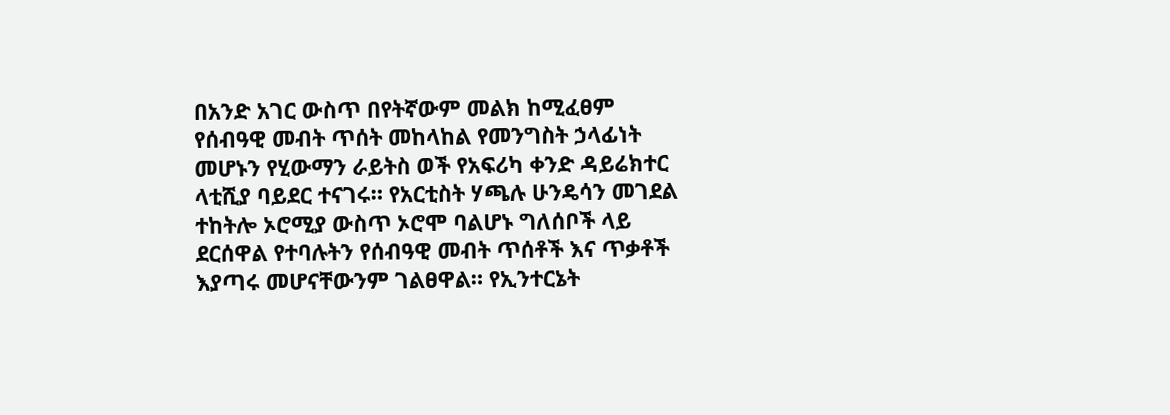በአንድ አገር ውስጥ በየትኛውም መልክ ከሚፈፀም የሰብዓዊ መብት ጥሰት መከላከል የመንግስት ኃላፊነት መሆኑን የሂውማን ራይትስ ወች የአፍሪካ ቀንድ ዳይሬክተር ላቲሺያ ባይደር ተናገሩ። የአርቲስት ሃጫሉ ሁንዴሳን መገደል ተከትሎ ኦሮሚያ ውስጥ ኦሮሞ ባልሆኑ ግለሰቦች ላይ ደርሰዋል የተባሉትን የሰብዓዊ መብት ጥሰቶች እና ጥቃቶች እያጣሩ መሆናቸውንም ገልፀዋል። የኢንተርኔት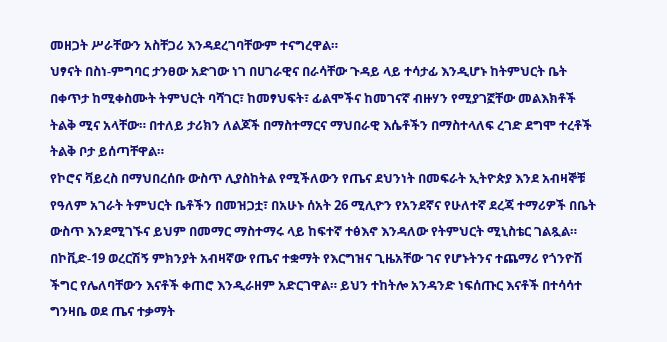መዘጋት ሥራቸውን አስቸጋሪ እንዳደረገባቸውም ተናግረዋል።
ህፃናት በስነ-ምግባር ታንፀው አድገው ነገ በሀገራዊና በራሳቸው ጉዳይ ላይ ተሳታፊ እንዲሆኑ ከትምህርት ቤት በቀጥታ ከሚቀስሙት ትምህርት ባሻገር፣ ከመፃህፍት፣ ፊልሞችና ከመገናኛ ብዙሃን የሚያገኟቸው መልእክቶች ትልቅ ሚና አላቸው። በተለይ ታሪክን ለልጆች በማስተማርና ማህበራዊ እሴቶችን በማስተላለፍ ረገድ ደግሞ ተረቶች ትልቅ ቦታ ይሰጣቸዋል።
የኮሮና ቫይረስ በማህበረሰቡ ውስጥ ሊያስከትል የሚችለውን የጤና ደህንነት በመፍራት ኢትዮጵያ እንደ አብዛኞቹ የዓለም አገራት ትምህርት ቤቶችን በመዝጋቷ፣ በአሁኑ ሰአት 26 ሚሊዮን የአንደኛና የሁለተኛ ደረጃ ተማሪዎች በቤት ውስጥ እንደሚገኙና ይህም በመማር ማስተማሩ ላይ ከፍተኛ ተፅእኖ እንዳለው የትምህርት ሚኒስቴር ገልጿል።
በኮቪድ-19 ወረርሽኝ ምክንያት አብዛኛው የጤና ተቋማት የእርግዝና ጊዜአቸው ገና የሆኑትንና ተጨማሪ የጎንዮሽ ችግር የሌለባቸውን እናቶች ቀጠሮ እንዲራዘም አድርገዋል። ይህን ተከትሎ አንዳንድ ነፍሰጡር እናቶች በተሳሳተ ግንዛቤ ወደ ጤና ተቃማት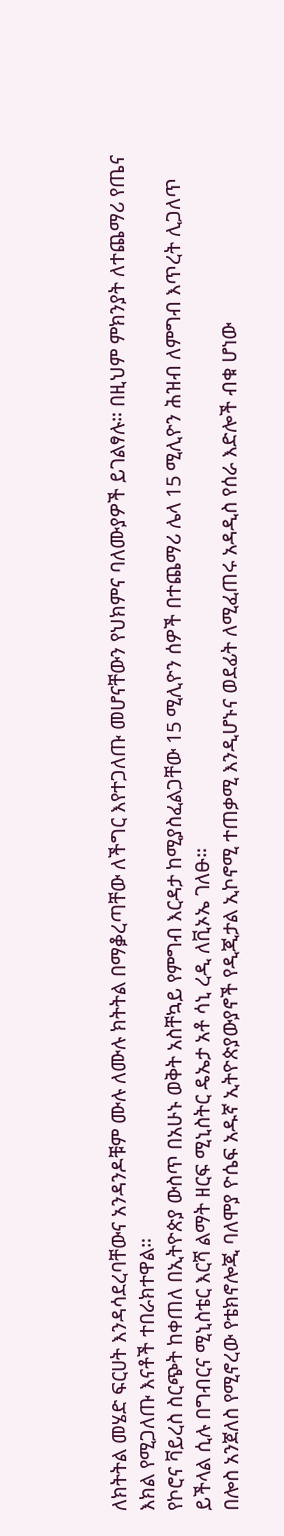ለክትትል መሄድ ፍርሀት እንዳሳደረባቸውና አንዳንዶቹም ሙሉ ለሙሉ ክትትል በማቇረጣቸው ለችግር እየተጋለጡ መሆናቸውን የህክምና ባለሙያዎች ይገልፃሉ። በዚህም ምክንያት ለተጨማሪ የጤና እክል የሚጋለጡ እናቶች ተበራክተዋል።
የኮሮና ቫይረስ ስርጭት ከቀጠለ በኢትዮጵያ ውስጥ በአሁኑ ወቅት አስቸኳይ የምግብ እርዳታ ከሚያስፈልጋቸው 15 ሚሊዮን ሰዎች በተጨማሪ ሌላ 15 ሚሊዮን ሕዝብ ለምግብ እጥረት ሊጋለጥ ይችላል ሲሉ በግብርና ሚኒስቴር እርሻ ልማት ዘርፍ ሚኒስትር ዴኤታ አቶ ሳኒ ረዲ ለቪኦኤ ገለፁ።
በሎስ አንጀለስ የሚኖረው የቴክኖሎጂ ባለሞያ ዮሴፍ አዱኛ ኢትዮጵያውያኖች የዲጂታል ኢኮኖሚ ተጠቃሚ እንዲሆኑና ወደፊት ለሚፈጠሩ አዳዲስ የሰራ እድሎች ብቁ ሆነው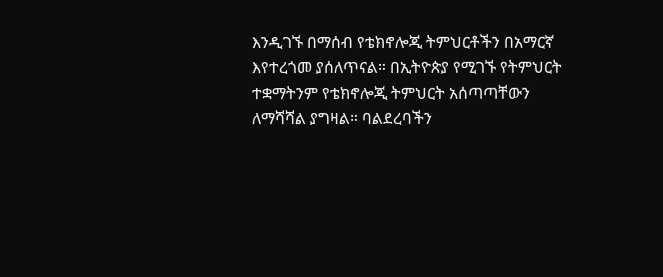እንዲገኙ በማሰብ የቴክኖሎጂ ትምህርቶችን በአማርኛ እየተረጎመ ያሰለጥናል። በኢትዮጵያ የሚገኙ የትምህርት ተቋማትንም የቴክኖሎጂ ትምህርት አሰጣጣቸውን ለማሻሻል ያግዛል። ባልደረባችን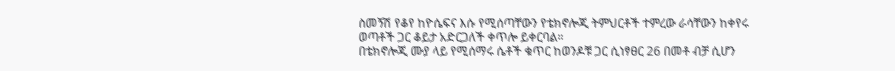ስመኝሽ የቆየ ከዮሴፍና እሱ የሚሰጣቸውን የቴክኖሎጂ ትምህርቶች ተምረው ራሳቸውን ከቀየሩ ወጣቶች ጋር ቆይታ አድርጋለች ቀጥሎ ይቀርባል።
በቴክኖሎጂ ሙያ ላይ የሚሰማሩ ሴቶች ቁጥር ከወንዶቹ ጋር ሲነፃፀር 26 በመቶ ብቻ ሲሆን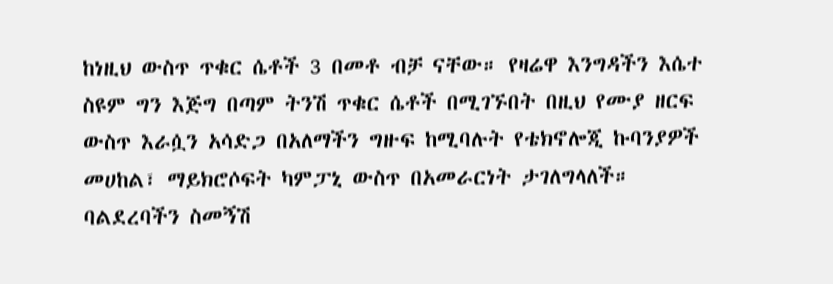ከነዚህ ውስጥ ጥቁር ሴቶች 3 በመቶ ብቻ ናቸው። የዛሬዋ እንግዳችን እሴተ ስዩም ግን እጅግ በጣም ትንሽ ጥቁር ሴቶች በሚገኙበት በዚህ የሙያ ዘርፍ ውስጥ እራሷን አሳድጋ በአለማችን ግዙፍ ከሚባሉት የቴክኖሎጂ ኩባንያዎች መሀከል፣ ማይክሮሶፍት ካምፓኒ ውስጥ በአመራርነት ታገለግላለች። ባልደረባችን ስመኝሽ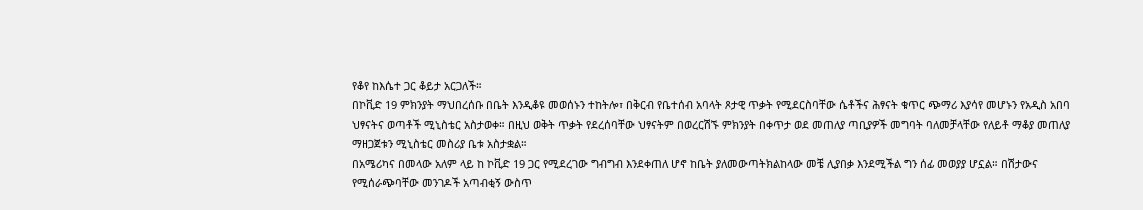የቆየ ከእሴተ ጋር ቆይታ አርጋለች።
በኮቪድ 19 ምክንያት ማህበረሰቡ በቤት እንዲቆዩ መወሰኑን ተከትሎ፣ በቅርብ የቤተሰብ አባላት ጾታዊ ጥቃት የሚደርስባቸው ሴቶችና ሕፃናት ቁጥር ጭማሪ እያሳየ መሆኑን የአዲስ አበባ ህፃናትና ወጣቶች ሚኒስቴር አስታወቀ። በዚህ ወቅት ጥቃት የደረሰባቸው ህፃናትም በወረርሽኙ ምክንያት በቀጥታ ወደ መጠለያ ጣቢያዎች መግባት ባለመቻላቸው የለይቶ ማቆያ መጠለያ ማዘጋጀቱን ሚኒስቴር መስሪያ ቤቱ አስታቋል።
በአሜሪካና በመላው አለም ላይ ከ ኮቪድ 19 ጋር የሚደረገው ግብግብ እንደቀጠለ ሆኖ ከቤት ያለመውጣትክልከላው መቼ ሊያበቃ እንደሚችል ግን ሰፊ መወያያ ሆኗል። በሽታውና የሚሰራጭባቸው መንገዶች አጣብቂኝ ውስጥ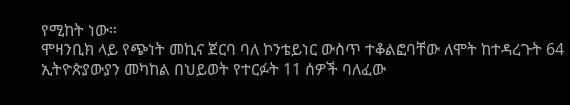የሚከት ነው።
ሞዛንቢክ ላይ የጭነት መኪና ጀርባ ባለ ኮንቴይነር ውስጥ ተቆልፎባቸው ለሞት ከተዳረጉት 64 ኢትዮጵያውያን መካከል በህይወት የተርፉት 11 ሰዎች ባለፈው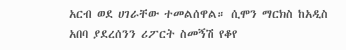አርብ ወደ ሀገራቸው ተመልሰዋል። ሲሞን ማርክስ ከአዲስ አበባ ያደረሰንን ሪፖርት ስመኝሽ የቆየ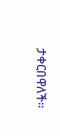ታቀርበዋለች።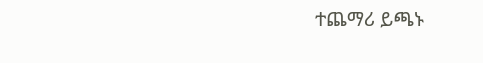ተጨማሪ ይጫኑ